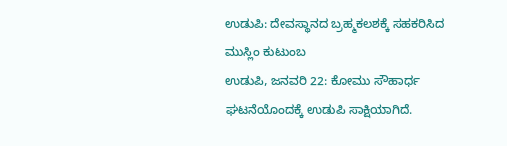ಉಡುಪಿ: ದೇವಸ್ಥಾನದ ಬ್ರಹ್ಮಕಲಶಕ್ಕೆ ಸಹಕರಿಸಿದ ಮುಸ್ಲಿಂ ಕುಟುಂಬ
ಉಡುಪಿ, ಜನವರಿ 22: ಕೋಮು ಸೌಹಾರ್ಧ ಘಟನೆಯೊಂದಕ್ಕೆ ಉಡುಪಿ ಸಾಕ್ಷಿಯಾಗಿದೆ.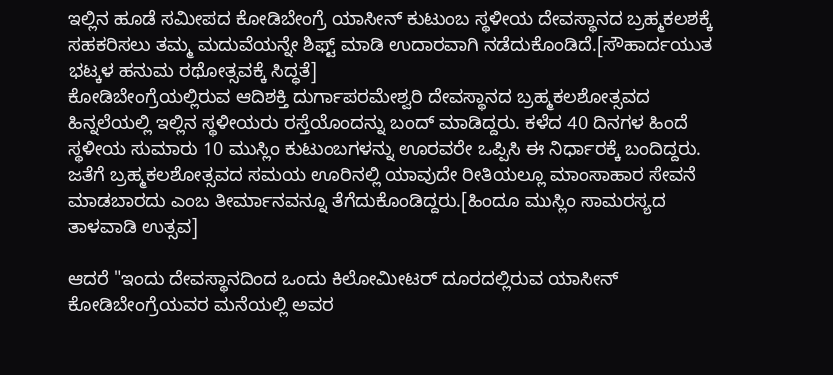ಇಲ್ಲಿನ ಹೂಡೆ ಸಮೀಪದ ಕೋಡಿಬೇಂಗ್ರೆ ಯಾಸೀನ್ ಕುಟುಂಬ ಸ್ಥಳೀಯ ದೇವಸ್ಥಾನದ ಬ್ರಹ್ಮಕಲಶಕ್ಕೆ ಸಹಕರಿಸಲು ತಮ್ಮ ಮದುವೆಯನ್ನೇ ಶಿಫ್ಟ್ ಮಾಡಿ ಉದಾರವಾಗಿ ನಡೆದುಕೊಂಡಿದೆ.[ಸೌಹಾರ್ದಯುತ ಭಟ್ಕಳ ಹನುಮ ರಥೋತ್ಸವಕ್ಕೆ ಸಿದ್ಧತೆ]
ಕೋಡಿಬೇಂಗ್ರೆಯಲ್ಲಿರುವ ಆದಿಶಕ್ತಿ ದುರ್ಗಾಪರಮೇಶ್ವರಿ ದೇವಸ್ಥಾನದ ಬ್ರಹ್ಮಕಲಶೋತ್ಸವದ ಹಿನ್ನಲೆಯಲ್ಲಿ ಇಲ್ಲಿನ ಸ್ಥಳೀಯರು ರಸ್ತೆಯೊಂದನ್ನು ಬಂದ್ ಮಾಡಿದ್ದರು. ಕಳೆದ 40 ದಿನಗಳ ಹಿಂದೆ ಸ್ಥಳೀಯ ಸುಮಾರು 10 ಮುಸ್ಲಿಂ ಕುಟುಂಬಗಳನ್ನು ಊರವರೇ ಒಪ್ಪಿಸಿ ಈ ನಿರ್ಧಾರಕ್ಕೆ ಬಂದಿದ್ದರು. ಜತೆಗೆ ಬ್ರಹ್ಮಕಲಶೋತ್ಸವದ ಸಮಯ ಊರಿನಲ್ಲಿ ಯಾವುದೇ ರೀತಿಯಲ್ಲೂ ಮಾಂಸಾಹಾರ ಸೇವನೆ ಮಾಡಬಾರದು ಎಂಬ ತೀರ್ಮಾನವನ್ನೂ ತೆಗೆದುಕೊಂಡಿದ್ದರು.[ಹಿಂದೂ ಮುಸ್ಲಿಂ ಸಾಮರಸ್ಯದ ತಾಳವಾಡಿ ಉತ್ಸವ]

ಆದರೆ "ಇಂದು ದೇವಸ್ಥಾನದಿಂದ ಒಂದು ಕಿಲೋಮೀಟರ್ ದೂರದಲ್ಲಿರುವ ಯಾಸೀನ್ ಕೋಡಿಬೇಂಗ್ರೆಯವರ ಮನೆಯಲ್ಲಿ ಅವರ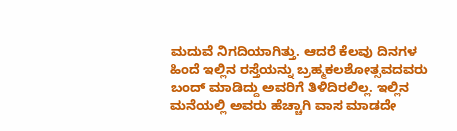ಮದುವೆ ನಿಗದಿಯಾಗಿತ್ತು. ಆದರೆ ಕೆಲವು ದಿನಗಳ ಹಿಂದೆ ಇಲ್ಲಿನ ರಸ್ತೆಯನ್ನು ಬ್ರಹ್ಮಕಲಶೋತ್ಸವದವರು ಬಂದ್ ಮಾಡಿದ್ದು ಅವರಿಗೆ ತಿಳಿದಿರಲಿಲ್ಲ. ಇಲ್ಲಿನ ಮನೆಯಲ್ಲಿ ಅವರು ಹೆಚ್ಚಾಗಿ ವಾಸ ಮಾಡದೇ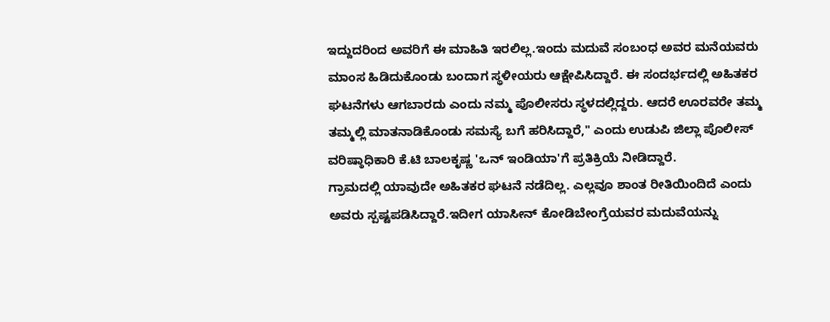ಇದ್ದುದರಿಂದ ಅವರಿಗೆ ಈ ಮಾಹಿತಿ ಇರಲಿಲ್ಲ.ಇಂದು ಮದುವೆ ಸಂಬಂಧ ಅವರ ಮನೆಯವರು ಮಾಂಸ ಹಿಡಿದುಕೊಂಡು ಬಂದಾಗ ಸ್ಥಳೀಯರು ಆಕ್ಷೇಪಿಸಿದ್ದಾರೆ. ಈ ಸಂದರ್ಭದಲ್ಲಿ ಅಹಿತಕರ ಘಟನೆಗಳು ಆಗಬಾರದು ಎಂದು ನಮ್ಮ ಪೊಲೀಸರು ಸ್ಥಳದಲ್ಲಿದ್ದರು. ಆದರೆ ಊರವರೇ ತಮ್ಮ ತಮ್ಮಲ್ಲಿ ಮಾತನಾಡಿಕೊಂಡು ಸಮಸ್ಯೆ ಬಗೆ ಹರಿಸಿದ್ದಾರೆ," ಎಂದು ಉಡುಪಿ ಜಿಲ್ಲಾ ಪೊಲೀಸ್ ವರಿಷ್ಠಾಧಿಕಾರಿ ಕೆ.ಟಿ ಬಾಲಕೃಷ್ಣ 'ಒನ್ ಇಂಡಿಯಾ'ಗೆ ಪ್ರತಿಕ್ರಿಯೆ ನೀಡಿದ್ದಾರೆ.
ಗ್ರಾಮದಲ್ಲಿ ಯಾವುದೇ ಅಹಿತಕರ ಘಟನೆ ನಡೆದಿಲ್ಲ. ಎಲ್ಲವೂ ಶಾಂತ ರೀತಿಯಿಂದಿದೆ ಎಂದು ಅವರು ಸ್ಪಷ್ಟಪಡಿಸಿದ್ದಾರೆ.ಇದೀಗ ಯಾಸೀನ್ ಕೋಡಿಬೇಂಗ್ರೆಯವರ ಮದುವೆಯನ್ನು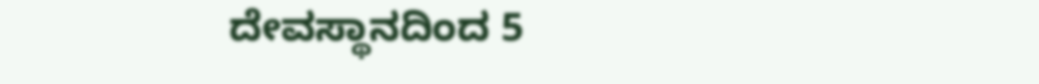ದೇವಸ್ಥಾನದಿಂದ 5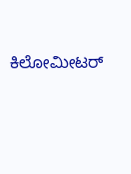ಕಿಲೋಮೀಟರ್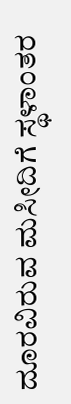ದೂರವಿರುವ ಮಸೀದಿಗೆ ಸ್ಥಳಾಂತರ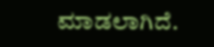ಮಾಡಲಾಗಿದೆ.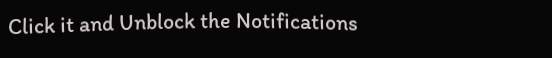Click it and Unblock the Notifications